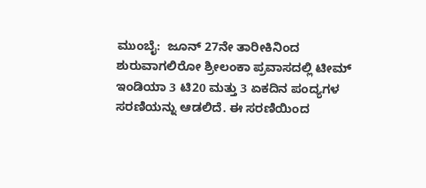ಮುಂಬೈ:  ಜೂನ್ 27ನೇ ತಾರೀಕಿನಿಂದ ಶುರುವಾಗಲಿರೋ ಶ್ರೀಲಂಕಾ ಪ್ರವಾಸದಲ್ಲಿ ಟೀಮ್ ಇಂಡಿಯಾ 3 ಟಿ20 ಮತ್ತು 3 ಏಕದಿನ ಪಂದ್ಯಗಳ ಸರಣಿಯನ್ನು ಆಡಲಿದೆ. ಈ ಸರಣಿಯಿಂದ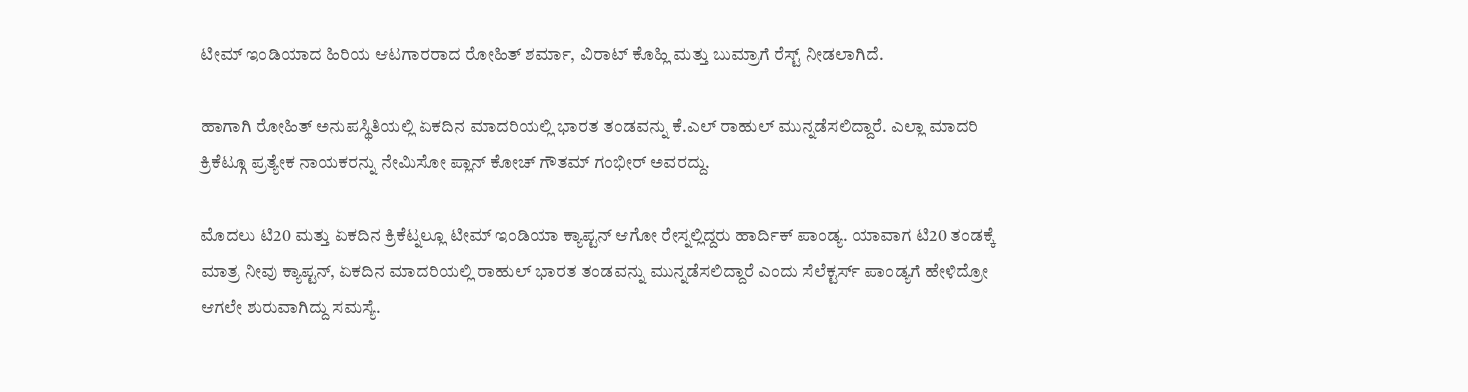ಟೀಮ್ ಇಂಡಿಯಾದ ಹಿರಿಯ ಆಟಗಾರರಾದ ರೋಹಿತ್ ಶರ್ಮಾ, ವಿರಾಟ್ ಕೊಹ್ಲಿ ಮತ್ತು ಬುಮ್ರಾಗೆ ರೆಸ್ಟ್ ನೀಡಲಾಗಿದೆ.

ಹಾಗಾಗಿ ರೋಹಿತ್ ಅನುಪಸ್ಥಿತಿಯಲ್ಲಿ ಏಕದಿನ ಮಾದರಿಯಲ್ಲಿ ಭಾರತ ತಂಡವನ್ನು ಕೆ.ಎಲ್ ರಾಹುಲ್ ಮುನ್ನಡೆಸಲಿದ್ದಾರೆ. ಎಲ್ಲಾ ಮಾದರಿ ಕ್ರಿಕೆಟ್ಗೂ ಪ್ರತ್ಯೇಕ ನಾಯಕರನ್ನು ನೇಮಿಸೋ ಪ್ಲಾನ್ ಕೋಚ್ ಗೌತಮ್ ಗಂಭೀರ್ ಅವರದ್ದು.

ಮೊದಲು ಟಿ20 ಮತ್ತು ಏಕದಿನ ಕ್ರಿಕೆಟ್ನಲ್ಲೂ ಟೀಮ್ ಇಂಡಿಯಾ ಕ್ಯಾಪ್ಟನ್ ಆಗೋ ರೇಸ್ನಲ್ಲಿದ್ದರು ಹಾರ್ದಿಕ್ ಪಾಂಡ್ಯ. ಯಾವಾಗ ಟಿ20 ತಂಡಕ್ಕೆ ಮಾತ್ರ ನೀವು ಕ್ಯಾಪ್ಟನ್, ಏಕದಿನ ಮಾದರಿಯಲ್ಲಿ ರಾಹುಲ್ ಭಾರತ ತಂಡವನ್ನು ಮುನ್ನಡೆಸಲಿದ್ದಾರೆ ಎಂದು ಸೆಲೆಕ್ಟರ್ಸ್ ಪಾಂಡ್ಯಗೆ ಹೇಳಿದ್ರೋ ಆಗಲೇ ಶುರುವಾಗಿದ್ದು ಸಮಸ್ಯೆ.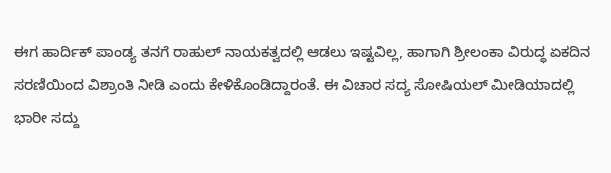ಈಗ ಹಾರ್ದಿಕ್ ಪಾಂಡ್ಯ ತನಗೆ ರಾಹುಲ್ ನಾಯಕತ್ವದಲ್ಲಿ ಆಡಲು ಇಷ್ಟವಿಲ್ಲ, ಹಾಗಾಗಿ ಶ್ರೀಲಂಕಾ ವಿರುದ್ಧ ಏಕದಿನ ಸರಣಿಯಿಂದ ವಿಶ್ರಾಂತಿ ನೀಡಿ ಎಂದು ಕೇಳಿಕೊಂಡಿದ್ದಾರಂತೆ. ಈ ವಿಚಾರ ಸದ್ಯ ಸೋಷಿಯಲ್ ಮೀಡಿಯಾದಲ್ಲಿ ಭಾರೀ ಸದ್ದು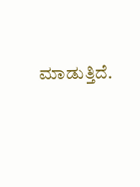ಮಾಡುತ್ತಿದೆ.